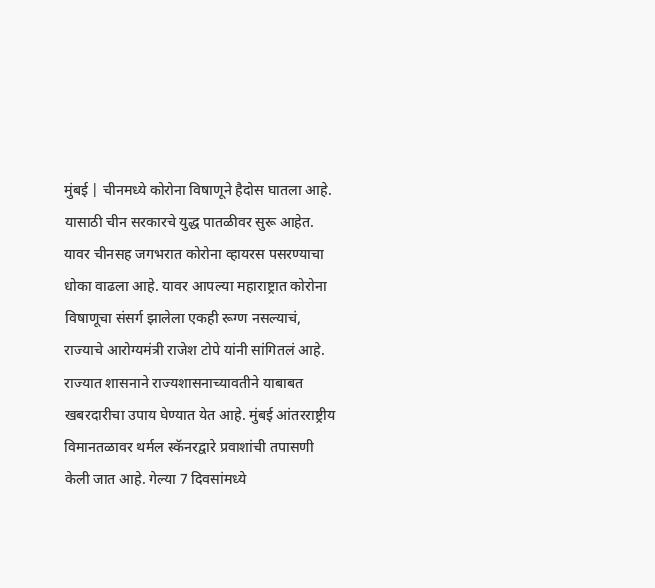मुंबई | चीनमध्ये कोरोना विषाणूने हैदोस घातला आहे. यासाठी चीन सरकारचे युद्ध पातळीवर सुरू आहेत. यावर चीनसह जगभरात कोरोना व्हायरस पसरण्याचा धोका वाढला आहे. यावर आपल्या महाराष्ट्रात कोरोना विषाणूचा संसर्ग झालेला एकही रूग्ण नसल्याचं, राज्याचे आरोग्यमंत्री राजेश टोपे यांनी सांगितलं आहे.
राज्यात शासनाने राज्यशासनाच्यावतीने याबाबत खबरदारीचा उपाय घेण्यात येत आहे. मुंबई आंतरराष्ट्रीय विमानतळावर थर्मल स्कॅनरद्वारे प्रवाशांची तपासणी केली जात आहे. गेल्या 7 दिवसांमध्ये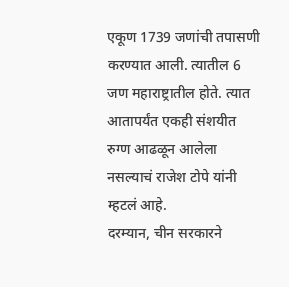एकूण 1739 जणांची तपासणी करण्यात आली. त्यातील 6 जण महाराष्ट्रातील होते. त्यात आतापर्यंत एकही संशयीत रुग्ण आढळून आलेला नसल्याचं राजेश टोपे यांनी म्हटलं आहे.
दरम्यान, चीन सरकारने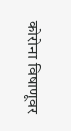कोरोना विषाणूवर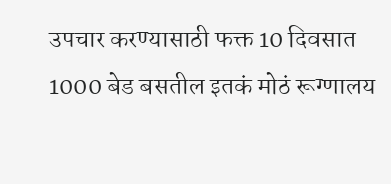उपचार करण्यासाठी फक्त 10 दिवसात 1000 बेड बसतील इतकं मोठं रूग्णालय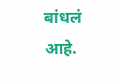बांधलं आहे.